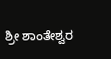ಶ್ರೀ ಶಾಂತೇಶ್ವರ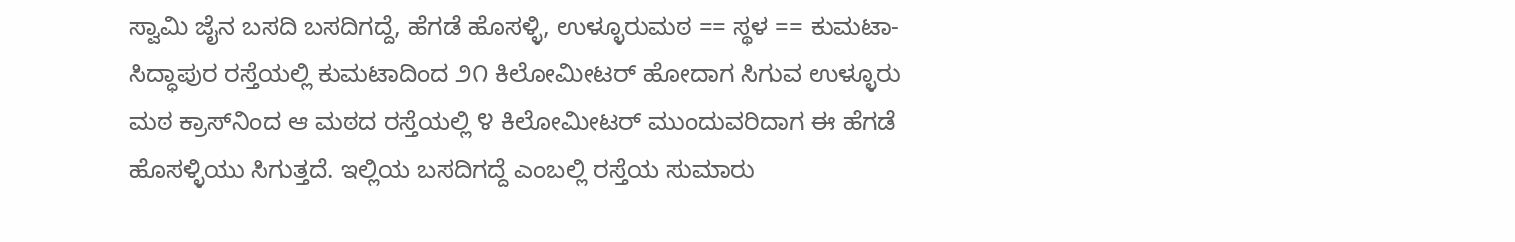ಸ್ವಾಮಿ ಜೈನ ಬಸದಿ ಬಸದಿಗದ್ದೆ, ಹೆಗಡೆ ಹೊಸಳ್ಳಿ, ಉಳ್ಳೂರುಮಠ == ಸ್ಥಳ == ಕುಮಟಾ-ಸಿದ್ಧಾಪುರ ರಸ್ತೆಯಲ್ಲಿ ಕುಮಟಾದಿಂದ ೨೧ ಕಿಲೋಮೀಟರ್ ಹೋದಾಗ ಸಿಗುವ ಉಳ್ಳೂರು ಮಠ ಕ್ರಾಸ್‌ನಿಂದ ಆ ಮಠದ ರಸ್ತೆಯಲ್ಲಿ ೪ ಕಿಲೋಮೀಟರ್ ಮುಂದುವರಿದಾಗ ಈ ಹೆಗಡೆ ಹೊಸಳ್ಳಿಯು ಸಿಗುತ್ತದೆ. ಇಲ್ಲಿಯ ಬಸದಿಗದ್ದೆ ಎಂಬಲ್ಲಿ ರಸ್ತೆಯ ಸುಮಾರು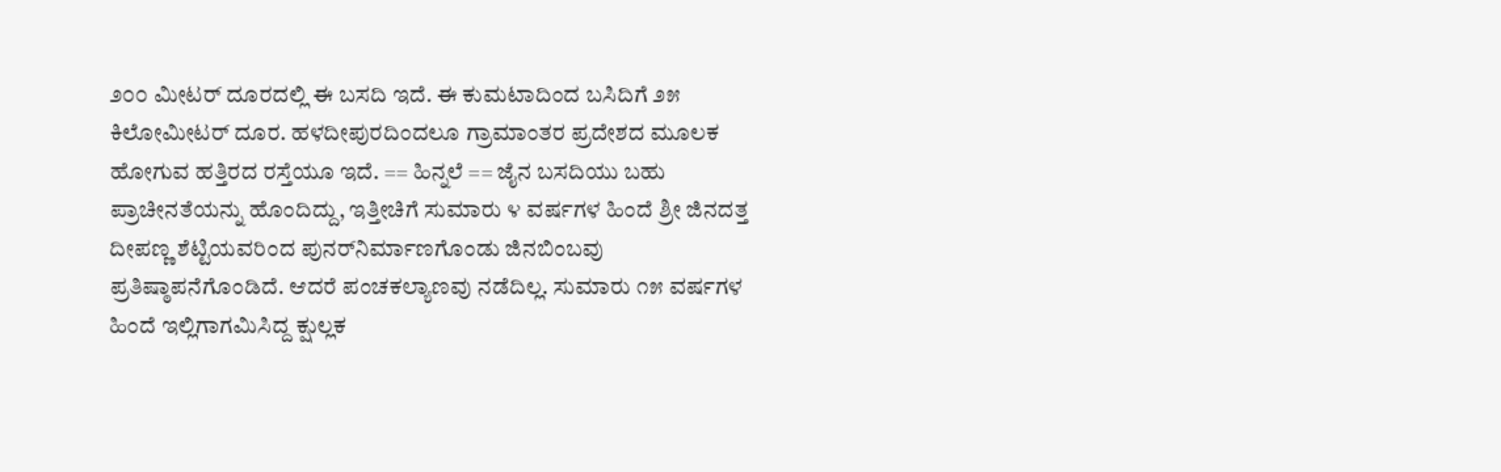೨೦೦ ಮೀಟರ್ ದೂರದಲ್ಲಿ ಈ ಬಸದಿ ಇದೆ. ಈ ಕುಮಟಾದಿಂದ ಬಸಿದಿಗೆ ೨೫ ಕಿಲೋಮೀಟರ್ ದೂರ. ಹಳದೀಪುರದಿಂದಲೂ ಗ್ರಾಮಾಂತರ ಪ್ರದೇಶದ ಮೂಲಕ ಹೋಗುವ ಹತ್ತಿರದ ರಸ್ತೆಯೂ ಇದೆ. == ಹಿನ್ನಲೆ == ಜೈನ ಬಸದಿಯು ಬಹು ಪ್ರಾಚೀನತೆಯನ್ನು ಹೊಂದಿದ್ದು, ಇತ್ತೀಚಿಗೆ ಸುಮಾರು ೪ ವರ್ಷಗಳ ಹಿಂದೆ ಶ್ರೀ ಜಿನದತ್ತ ದೀಪಣ್ಣ ಶೆಟ್ಟಿಯವರಿಂದ ಪುನರ್‌ನಿರ್ಮಾಣಗೊಂಡು ಜಿನಬಿಂಬವು ಪ್ರತಿಷ್ಠಾಪನೆಗೊಂಡಿದೆ. ಆದರೆ ಪಂಚಕಲ್ಯಾಣವು ನಡೆದಿಲ್ಲ. ಸುಮಾರು ೧೫ ವರ್ಷಗಳ ಹಿಂದೆ ಇಲ್ಲಿಗಾಗಮಿಸಿದ್ದ ಕ್ಷುಲ್ಲಕ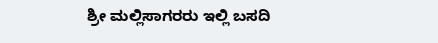ಶ್ರೀ ಮಲ್ಲಿಸಾಗರರು ಇಲ್ಲಿ ಬಸದಿ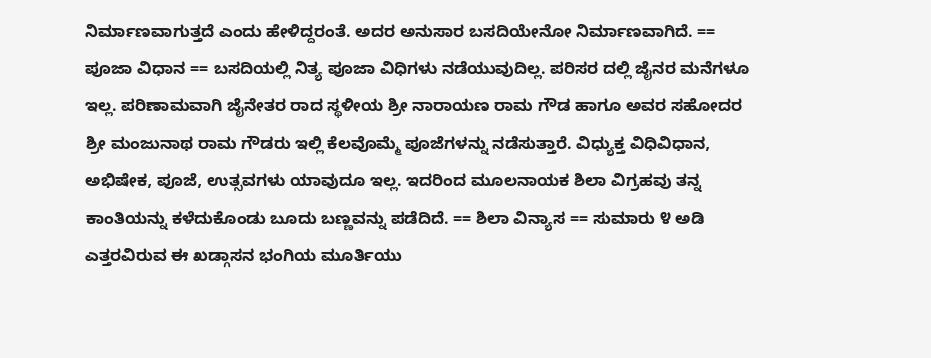ನಿರ್ಮಾಣವಾಗುತ್ತದೆ ಎಂದು ಹೇಳಿದ್ದರಂತೆ. ಅದರ ಅನುಸಾರ ಬಸದಿಯೇನೋ ನಿರ್ಮಾಣವಾಗಿದೆ. == ಪೂಜಾ ವಿಧಾನ == ಬಸದಿಯಲ್ಲಿ ನಿತ್ಯ ಪೂಜಾ ವಿಧಿಗಳು ನಡೆಯುವುದಿಲ್ಲ. ಪರಿಸರ ದಲ್ಲಿ ಜೈನರ ಮನೆಗಳೂ ಇಲ್ಲ. ಪರಿಣಾಮವಾಗಿ ಜೈನೇತರ ರಾದ ಸ್ಥಳೀಯ ಶ್ರೀ ನಾರಾಯಣ ರಾಮ ಗೌಡ ಹಾಗೂ ಅವರ ಸಹೋದರ ಶ್ರೀ ಮಂಜುನಾಥ ರಾಮ ಗೌಡರು ಇಲ್ಲಿ ಕೆಲವೊಮ್ಮೆ ಪೂಜೆಗಳನ್ನು ನಡೆಸುತ್ತಾರೆ. ವಿಧ್ಯುಕ್ತ ವಿಧಿವಿಧಾನ, ಅಭಿಷೇಕ, ಪೂಜೆ, ಉತ್ಸವಗಳು ಯಾವುದೂ ಇಲ್ಲ. ಇದರಿಂದ ಮೂಲನಾಯಕ ಶಿಲಾ ವಿಗ್ರಹವು ತನ್ನ ಕಾಂತಿಯನ್ನು ಕಳೆದುಕೊಂಡು ಬೂದು ಬಣ್ಣವನ್ನು ಪಡೆದಿದೆ. == ಶಿಲಾ ವಿನ್ಯಾಸ == ಸುಮಾರು ೪ ಅಡಿ ಎತ್ತರವಿರುವ ಈ ಖಡ್ಗಾಸನ ಭಂಗಿಯ ಮೂರ್ತಿಯು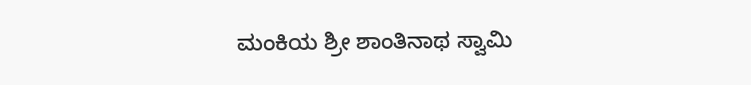ಮಂಕಿಯ ಶ್ರೀ ಶಾಂತಿನಾಥ ಸ್ವಾಮಿ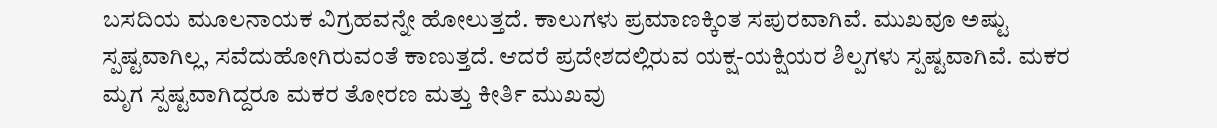ಬಸದಿಯ ಮೂಲನಾಯಕ ವಿಗ್ರಹವನ್ನೇ ಹೋಲುತ್ತದೆ. ಕಾಲುಗಳು ಪ್ರಮಾಣಕ್ಕಿಂತ ಸಪುರವಾಗಿವೆ. ಮುಖವೂ ಅಷ್ಟು ಸ್ಪಷ್ಟವಾಗಿಲ್ಲ, ಸವೆದುಹೋಗಿರುವಂತೆ ಕಾಣುತ್ತದೆ. ಆದರೆ ಪ್ರದೇಶದಲ್ಲಿರುವ ಯಕ್ಷ-ಯಕ್ಷಿಯರ ಶಿಲ್ಪಗಳು ಸ್ಪಷ್ಟವಾಗಿವೆ. ಮಕರ ಮೃಗ ಸ್ಪಷ್ಟವಾಗಿದ್ದರೂ ಮಕರ ತೋರಣ ಮತ್ತು ಕೀರ್ತಿ ಮುಖವು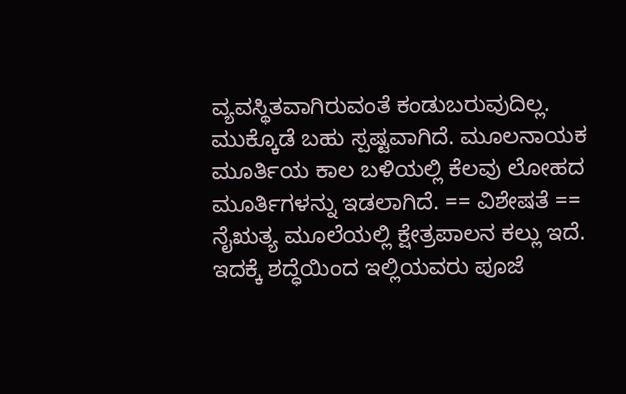ವ್ಯವಸ್ಥಿತವಾಗಿರುವಂತೆ ಕಂಡುಬರುವುದಿಲ್ಲ. ಮುಕ್ಕೊಡೆ ಬಹು ಸ್ಪಷ್ಟವಾಗಿದೆ. ಮೂಲನಾಯಕ ಮೂರ್ತಿಯ ಕಾಲ ಬಳಿಯಲ್ಲಿ ಕೆಲವು ಲೋಹದ ಮೂರ್ತಿಗಳನ್ನು ಇಡಲಾಗಿದೆ. == ವಿಶೇಷತೆ == ನೈಋತ್ಯ ಮೂಲೆಯಲ್ಲಿ ಕ್ಷೇತ್ರಪಾಲನ ಕಲ್ಲು ಇದೆ. ಇದಕ್ಕೆ ಶದ್ಧೆಯಿಂದ ಇಲ್ಲಿಯವರು ಪೂಜೆ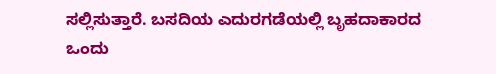ಸಲ್ಲಿಸುತ್ತಾರೆ. ಬಸದಿಯ ಎದುರಗಡೆಯಲ್ಲಿ ಬೃಹದಾಕಾರದ ಒಂದು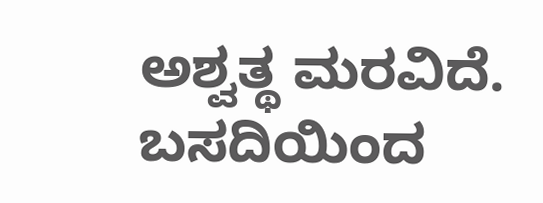ಅಶ್ವತ್ಥ ಮರವಿದೆ. ಬಸದಿಯಿಂದ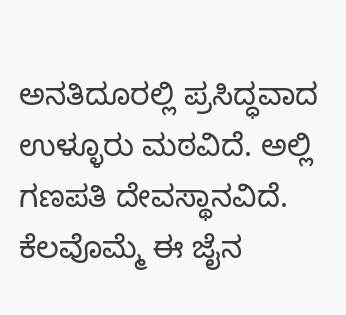ಅನತಿದೂರಲ್ಲಿ ಪ್ರಸಿದ್ಧವಾದ ಉಳ್ಳೂರು ಮಠವಿದೆ. ಅಲ್ಲಿ ಗಣಪತಿ ದೇವಸ್ಥಾನವಿದೆ. ಕೆಲವೊಮ್ಮೆ ಈ ಜೈನ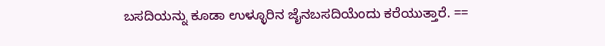ಬಸದಿಯನ್ನು ಕೂಡಾ ಉಳ್ಳೂರಿನ ಜೈನಬಸದಿಯೆಂದು ಕರೆಯುತ್ತಾರೆ. ==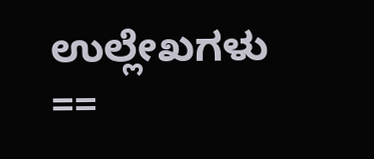ಉಲ್ಲೇಖಗಳು ==